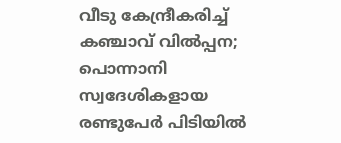വീടു കേന്ദ്രീകരിച്ച് കഞ്ചാവ് വിൽപ്പന; പൊന്നാനി സ്വദേശികളായ രണ്ടുപേർ പിടിയിൽ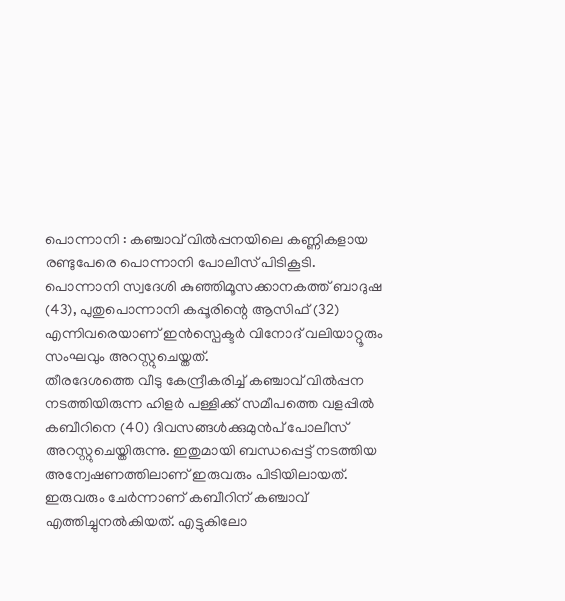പൊന്നാനി : കഞ്ചാവ് വിൽപ്പനയിലെ കണ്ണികളായ രണ്ടുപേരെ പൊന്നാനി പോലീസ് പിടികൂടി. പൊന്നാനി സ്വദേശി കുഞ്ഞിമൂസക്കാനകത്ത് ബാദുഷ (43), പുതുപൊന്നാനി കപ്പൂരിന്റെ ആസിഫ് (32) എന്നിവരെയാണ് ഇൻസ്പെക്ടർ വിനോദ് വലിയാറ്റൂരും സംഘവും അറസ്റ്റുചെയ്തത്.
തീരദേശത്തെ വീടു കേന്ദ്രീകരിച്ച് കഞ്ചാവ് വിൽപ്പന നടത്തിയിരുന്ന ഹിളർ പള്ളിക്ക് സമീപത്തെ വളപ്പിൽ കബീറിനെ (40) ദിവസങ്ങൾക്കുമുൻപ് പോലീസ് അറസ്റ്റുചെയ്തിരുന്നു. ഇതുമായി ബന്ധപ്പെട്ട് നടത്തിയ അന്വേഷണത്തിലാണ് ഇരുവരും പിടിയിലായത്. ഇരുവരും ചേർന്നാണ് കബീറിന് കഞ്ചാവ് എത്തിച്ചുനൽകിയത്. എട്ടുകിലോ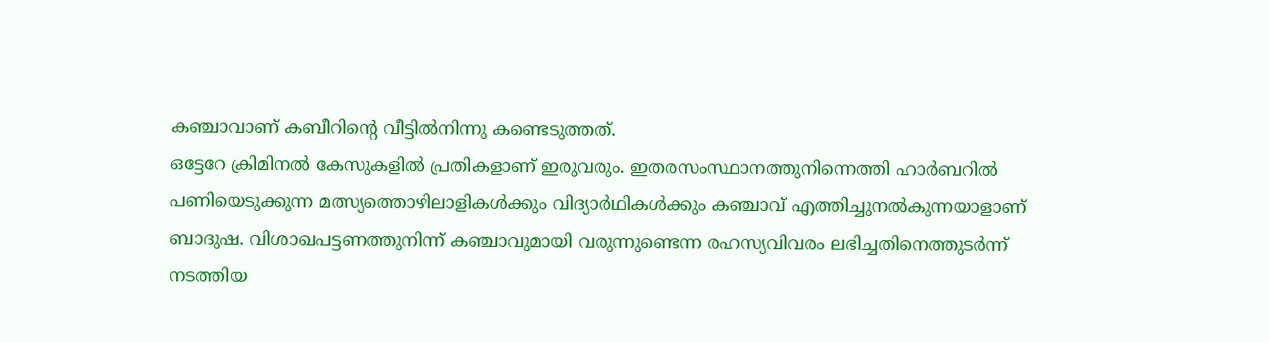കഞ്ചാവാണ് കബീറിന്റെ വീട്ടിൽനിന്നു കണ്ടെടുത്തത്.
ഒട്ടേറേ ക്രിമിനൽ കേസുകളിൽ പ്രതികളാണ് ഇരുവരും. ഇതരസംസ്ഥാനത്തുനിന്നെത്തി ഹാർബറിൽ പണിയെടുക്കുന്ന മത്സ്യത്തൊഴിലാളികൾക്കും വിദ്യാർഥികൾക്കും കഞ്ചാവ് എത്തിച്ചുനൽകുന്നയാളാണ് ബാദുഷ. വിശാഖപട്ടണത്തുനിന്ന് കഞ്ചാവുമായി വരുന്നുണ്ടെന്ന രഹസ്യവിവരം ലഭിച്ചതിനെത്തുടർന്ന് നടത്തിയ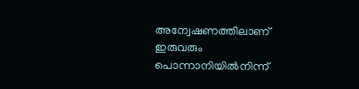അന്വേഷണത്തിലാണ് ഇരുവരും പൊന്നാനിയിൽനിന്ന്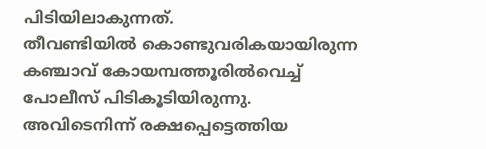പിടിയിലാകുന്നത്.
തീവണ്ടിയിൽ കൊണ്ടുവരികയായിരുന്ന കഞ്ചാവ് കോയമ്പത്തൂരിൽവെച്ച് പോലീസ് പിടികൂടിയിരുന്നു. അവിടെനിന്ന് രക്ഷപ്പെട്ടെത്തിയ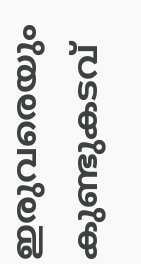ഇരുവരെയും കുണ്ടുകടവ്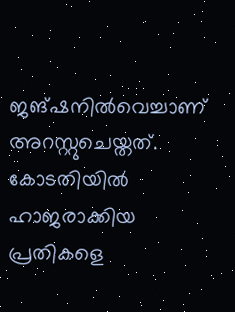ജങ്ഷനിൽവെച്ചാണ് അറസ്റ്റുചെയ്തത്. കോടതിയിൽ ഹാജരാക്കിയ പ്രതികളെ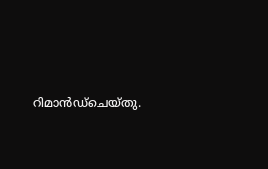റിമാൻഡ്ചെയ്തു.